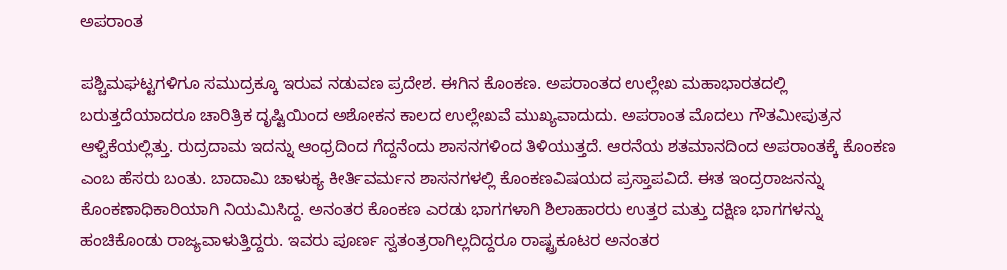ಅಪರಾಂತ

ಪಶ್ಚಿಮಘಟ್ಟಗಳಿಗೂ ಸಮುದ್ರಕ್ಕೂ ಇರುವ ನಡುವಣ ಪ್ರದೇಶ. ಈಗಿನ ಕೊಂಕಣ. ಅಪರಾಂತದ ಉಲ್ಲೇಖ ಮಹಾಭಾರತದಲ್ಲಿ ಬರುತ್ತದೆಯಾದರೂ ಚಾರಿತ್ರಿಕ ದೃಷ್ಟಿಯಿಂದ ಅಶೋಕನ ಕಾಲದ ಉಲ್ಲೇಖವೆ ಮುಖ್ಯವಾದುದು. ಅಪರಾಂತ ಮೊದಲು ಗೌತಮೀಪುತ್ರನ ಆಳ್ವಿಕೆಯಲ್ಲಿತ್ತು. ರುದ್ರದಾಮ ಇದನ್ನು ಆಂಧ್ರದಿಂದ ಗೆದ್ದನೆಂದು ಶಾಸನಗಳಿಂದ ತಿಳಿಯುತ್ತದೆ. ಆರನೆಯ ಶತಮಾನದಿಂದ ಅಪರಾಂತಕ್ಕೆ ಕೊಂಕಣ ಎಂಬ ಹೆಸರು ಬಂತು. ಬಾದಾಮಿ ಚಾಳುಕ್ಯ ಕೀರ್ತಿವರ್ಮನ ಶಾಸನಗಳಲ್ಲಿ ಕೊಂಕಣವಿಷಯದ ಪ್ರಸ್ತಾಪವಿದೆ. ಈತ ಇಂದ್ರರಾಜನನ್ನು ಕೊಂಕಣಾಧಿಕಾರಿಯಾಗಿ ನಿಯಮಿಸಿದ್ದ. ಅನಂತರ ಕೊಂಕಣ ಎರಡು ಭಾಗಗಳಾಗಿ ಶಿಲಾಹಾರರು ಉತ್ತರ ಮತ್ತು ದಕ್ಷಿಣ ಭಾಗಗಳನ್ನು ಹಂಚಿಕೊಂಡು ರಾಜ್ಯವಾಳುತ್ತಿದ್ದರು. ಇವರು ಪೂರ್ಣ ಸ್ವತಂತ್ರರಾಗಿಲ್ಲದಿದ್ದರೂ ರಾಷ್ಟ್ರಕೂಟರ ಅನಂತರ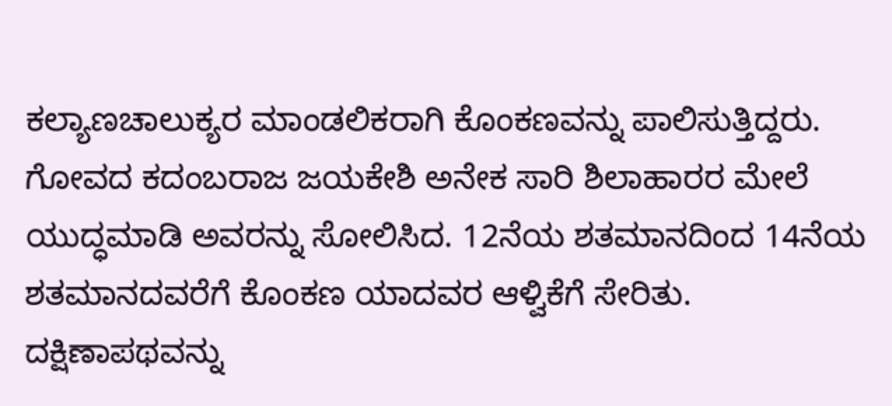ಕಲ್ಯಾಣಚಾಲುಕ್ಯರ ಮಾಂಡಲಿಕರಾಗಿ ಕೊಂಕಣವನ್ನು ಪಾಲಿಸುತ್ತಿದ್ದರು. ಗೋವದ ಕದಂಬರಾಜ ಜಯಕೇಶಿ ಅನೇಕ ಸಾರಿ ಶಿಲಾಹಾರರ ಮೇಲೆ ಯುದ್ಧಮಾಡಿ ಅವರನ್ನು ಸೋಲಿಸಿದ. 12ನೆಯ ಶತಮಾನದಿಂದ 14ನೆಯ ಶತಮಾನದವರೆಗೆ ಕೊಂಕಣ ಯಾದವರ ಆಳ್ವಿಕೆಗೆ ಸೇರಿತು. ದಕ್ಷಿಣಾಪಥವನ್ನು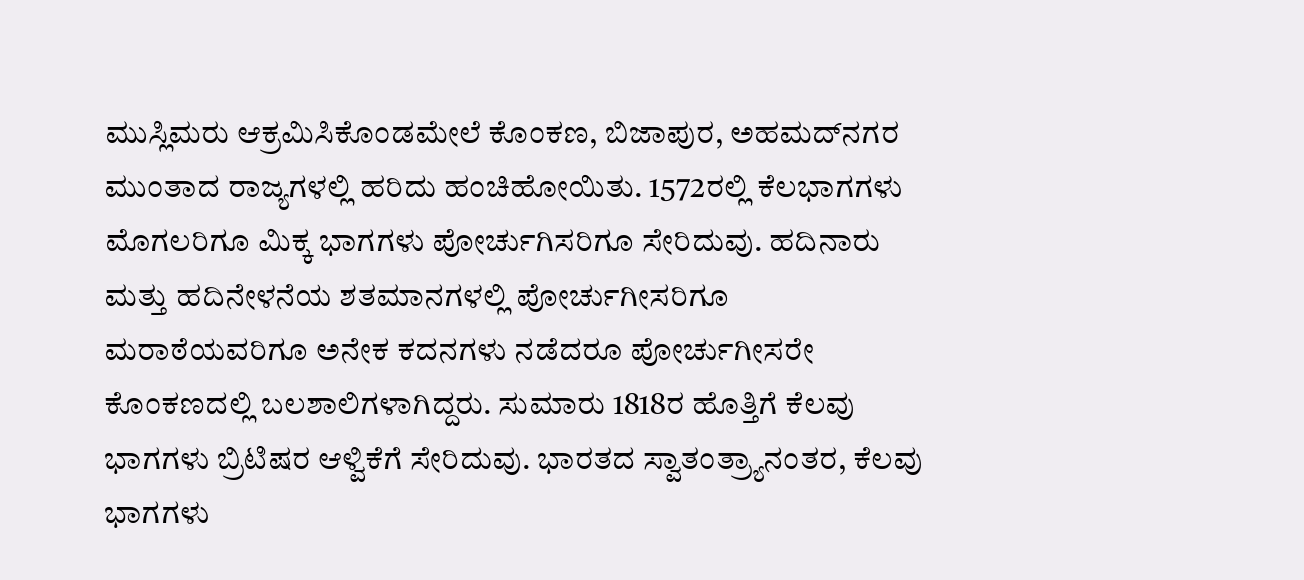ಮುಸ್ಲಿಮರು ಆಕ್ರಮಿಸಿಕೊಂಡಮೇಲೆ ಕೊಂಕಣ, ಬಿಜಾಪುರ, ಅಹಮದ್‍ನಗರ ಮುಂತಾದ ರಾಜ್ಯಗಳಲ್ಲಿ ಹರಿದು ಹಂಚಿಹೋಯಿತು. 1572ರಲ್ಲಿ ಕೆಲಭಾಗಗಳು ಮೊಗಲರಿಗೂ ಮಿಕ್ಕ ಭಾಗಗಳು ಪೋರ್ಚುಗಿಸರಿಗೂ ಸೇರಿದುವು. ಹದಿನಾರು ಮತ್ತು ಹದಿನೇಳನೆಯ ಶತಮಾನಗಳಲ್ಲಿ ಪೋರ್ಚುಗೀಸರಿಗೂ ಮರಾಠೆಯವರಿಗೂ ಅನೇಕ ಕದನಗಳು ನಡೆದರೂ ಪೋರ್ಚುಗೀಸರೇ ಕೊಂಕಣದಲ್ಲಿ ಬಲಶಾಲಿಗಳಾಗಿದ್ದರು. ಸುಮಾರು 1818ರ ಹೊತ್ತಿಗೆ ಕೆಲವು ಭಾಗಗಳು ಬ್ರಿಟಿಷರ ಆಳ್ವಿಕೆಗೆ ಸೇರಿದುವು. ಭಾರತದ ಸ್ವಾತಂತ್ರ್ಯಾನಂತರ, ಕೆಲವು ಭಾಗಗಳು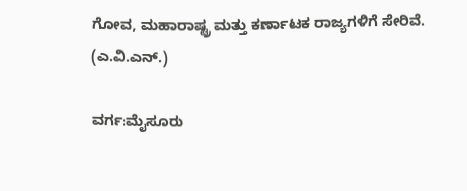ಗೋವ, ಮಹಾರಾಷ್ಟ್ರ ಮತ್ತು ಕರ್ಣಾಟಕ ರಾಜ್ಯಗಳಿಗೆ ಸೇರಿವೆ.
(ಎ.ವಿ.ಎನ್.)

ವರ್ಗ:ಮೈಸೂರು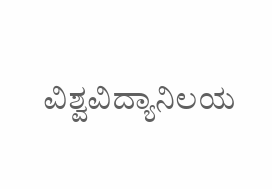ವಿಶ್ವವಿದ್ಯಾನಿಲಯ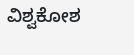ವಿಶ್ವಕೋಶ